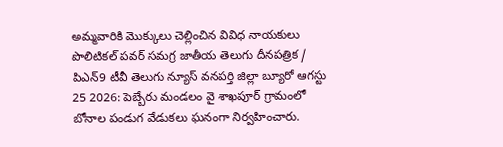అమ్మవారికి మొక్కులు చెల్లించిన వివిధ నాయకులు
పొలిటికల్ పవర్ సమగ్ర జాతీయ తెలుగు దీనపత్రిక / పిఎన్9 టీవీ తెలుగు న్యూస్ వనపర్తి జిల్లా బ్యూరో ఆగస్టు 25 2026: పెబ్బేరు మండలం వై శాఖపూర్ గ్రామంలో బోనాల పండుగ వేడుకలు ఘనంగా నిర్వహించారు.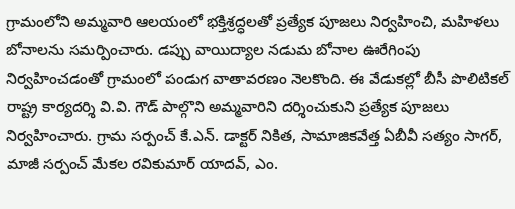గ్రామంలోని అమ్మవారి ఆలయంలో భక్తిశ్రద్ధలతో ప్రత్యేక పూజలు నిర్వహించి, మహిళలు బోనాలను సమర్పించారు. డప్పు వాయిద్యాల నడుమ బోనాల ఊరేగింపు నిర్వహించడంతో గ్రామంలో పండుగ వాతావరణం నెలకొంది. ఈ వేడుకల్లో బీసీ పొలిటికల్ రాష్ట్ర కార్యదర్శి వి.వి. గౌడ్ పాల్గొని అమ్మవారిని దర్శించుకుని ప్రత్యేక పూజలు నిర్వహించారు. గ్రామ సర్పంచ్ కే.ఎన్. డాక్టర్ నికిత, సామాజికవేత్త ఏబీవీ సత్యం సాగర్, మాజీ సర్పంచ్ మేకల రవికుమార్ యాదవ్, ఎం.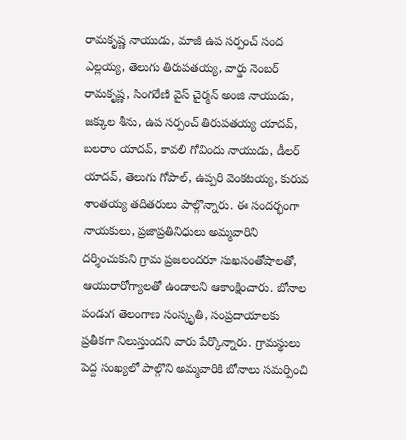రామకృష్ణ నాయుడు, మాజీ ఉప సర్పంచ్ సంద ఎల్లయ్య, తెలుగు తిరుపతయ్య, వార్డు నెంబర్ రామకృష్ణ, సింగరేణి వైస్ చైర్మన్ అంజి నాయుడు, జక్కుల శీను, ఉప సర్పంచ్ తిరుపతయ్య యాదవ్, బలరాం యాదవ్, కావలి గోవిందు నాయుడు, డీలర్ యాదవ్, తెలుగు గోపాల్, ఉప్పరి వెంకటయ్య, కురువ శాంతయ్య తదితరులు పాల్గొన్నారు. ఈ సందర్భంగా నాయకులు, ప్రజాప్రతినిధులు అమ్మవారిని దర్శించుకుని గ్రామ ప్రజలందరూ సుఖసంతోషాలతో, ఆయురారోగ్యాలతో ఉండాలని ఆకాంక్షించారు. బోనాల పండుగ తెలంగాణ సంస్కృతి, సంప్రదాయాలకు ప్రతీకగా నిలుస్తుందని వారు పేర్కొన్నారు. గ్రామస్థులు పెద్ద సంఖ్యలో పాల్గొని అమ్మవారికి బోనాలు సమర్పించి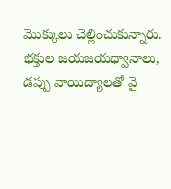మొక్కులు చెల్లించుకున్నారు. భక్తుల జయజయధ్వానాలు, డప్పు వాయిద్యాలతో వై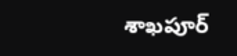శాఖపూర్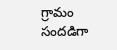గ్రామం సందడిగా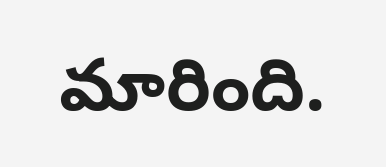మారింది.